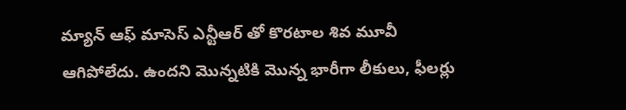మ్యాన్ ఆఫ్ మాసెస్ ఎన్టీఆర్ తో కొరటాల శివ మూవీ ఆగిపోలేదు. ఉందని మొన్నటికి మొన్న భారీగా లీకులు, ఫీలర్లు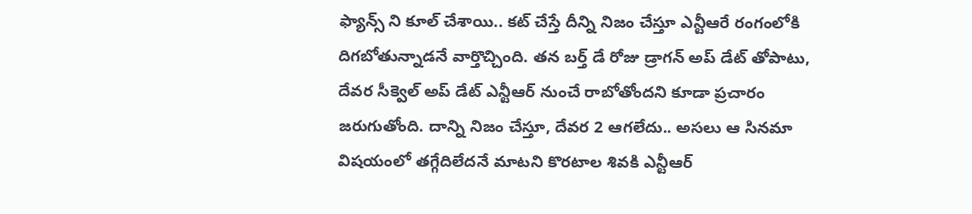ఫ్యాన్స్ ని కూల్ చేశాయి.. కట్ చేస్తే దీన్ని నిజం చేస్తూ ఎన్టీఆరే రంగంలోకి దిగబోతున్నాడనే వార్తొచ్చింది. తన బర్త్ డే రోజు డ్రాగన్ అప్ డేట్ తోపాటు, దేవర సీక్వెల్ అప్ డేట్ ఎన్టీఆర్ నుంచే రాబోతోందని కూడా ప్రచారం జరుగుతోంది. దాన్ని నిజం చేస్తూ, దేవర 2 ఆగలేదు.. అసలు ఆ సినమా విషయంలో తగ్గేదిలేదనే మాటని కొరటాల శివకి ఎన్టీఆర్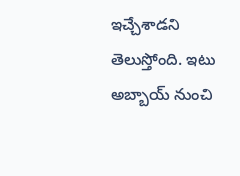ఇచ్చేశాడని తెలుస్తోంది. ఇటు అబ్బాయ్ నుంచి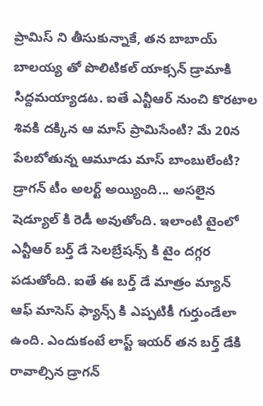ప్రామిస్ ని తీసుకున్నాకే, తన బాబాయ్ బాలయ్య తో పొలిటికల్ యాక్సన్ డ్రామాకి సిద్దమయ్యాడట. ఐతే ఎన్టీఆర్ నుంచి కొరటాల శివకి దక్కిన ఆ మాస్ ప్రామిసేంటి? మే 20న పేలబోతున్న ఆమూడు మాస్ బాంబులేంటి?
డ్రాగన్ టీం అలర్ట్ అయ్యింది... అసలైన షెడ్యూల్ కి రెడీ అవుతోంది. ఇలాంటి టైంలో ఎన్టీఆర్ బర్త్ డే సెలబ్రేషన్స్ కి టైం దగ్గర పడుతోంది. ఐతే ఈ బర్త్ డే మాత్రం మ్యాన్ ఆఫ్ మాసెస్ ఫ్యాన్స్ కి ఎప్పటికీ గుర్తుండేలా ఉంది. ఎందుకంటే లాస్ట్ ఇయర్ తన బర్త్ డేకి రావాల్సిన డ్రాగన్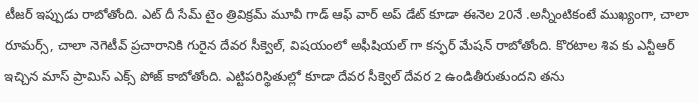టీజర్ ఇప్పుడు రాబోతోంది. ఎట్ దీ సేమ్ టైం త్రివిక్రమ్ మూవీ గాడ్ ఆఫ్ వార్ అప్ డేట్ కూడా ఈనెల 20నే .అన్నీంటికంటే ముఖ్యంగా, చాలా రూమర్స్, చాలా నెగెటీవ్ ప్రచారానికి గురైన దేవర సీక్వెల్, విషయంలో అఫీషియల్ గా కన్ఫర్ మేషన్ రాబోతోంది. కొరటాల శివ కు ఎన్టీఆర్ ఇచ్చిన మాస్ ప్రామిస్ ఎక్స్ పోజ్ కాబోతోంది. ఎట్టిపరిస్థితుల్లో కూడా దేవర సీక్వెల్ దేవర 2 ఉండితీరుతుందని తను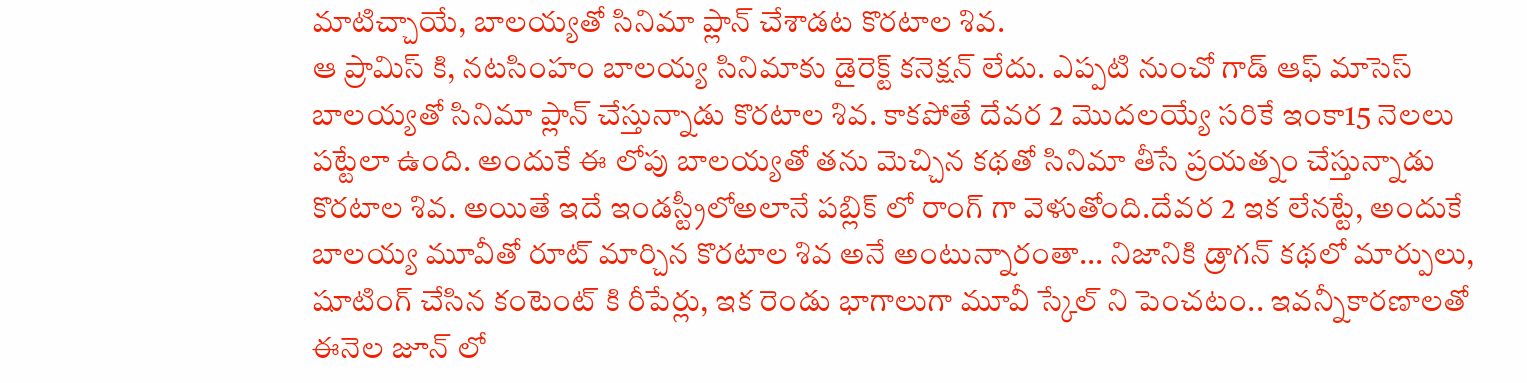మాటిచ్చాయే, బాలయ్యతో సినిమా ప్లాన్ చేశాడట కొరటాల శివ.
ఆ ప్రామిస్ కి, నటసింహం బాలయ్య సినిమాకు డైరెక్ట్ కనెక్షన్ లేదు. ఎప్పటి నుంచో గాడ్ ఆఫ్ మాసెస్ బాలయ్యతో సినిమా ప్లాన్ చేస్తున్నాడు కొరటాల శివ. కాకపోతే దేవర 2 మొదలయ్యే సరికే ఇంకా15 నెలలు పట్టేలా ఉంది. అందుకే ఈ లోపు బాలయ్యతో తను మెచ్చిన కథతో సినిమా తీసే ప్రయత్నం చేస్తున్నాడు కొరటాల శివ. అయితే ఇదే ఇండస్ట్రీలోఅలానే పబ్లిక్ లో రాంగ్ గా వెళుతోంది.దేవర 2 ఇక లేనట్టే, అందుకే బాలయ్య మూవీతో రూట్ మార్చిన కొరటాల శివ అనే అంటున్నారంతా... నిజానికి డ్రాగన్ కథలో మార్పులు, షూటింగ్ చేసిన కంటెంట్ కి రీపేర్లు, ఇక రెండు భాగాలుగా మూవీ స్కేల్ ని పెంచటం.. ఇవన్నీకారణాలతో ఈనెల జూన్ లో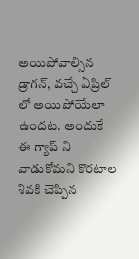అయిపోవాల్సిన డ్రాగన్, వచ్చే ఏప్రిల్ లో అయిపోయేలా ఉందట. అందుకే ఈ గ్యాప్ ని వాడుకోమని కొరటాల శివకి చెప్పిన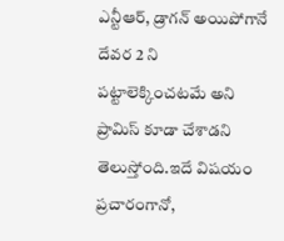ఎన్టీఆర్, డ్రాగన్ అయిపోగానే దేవర 2 ని పట్టాలెక్కించటమే అని ప్రామిస్ కూడా చేశాడని తెలుస్తోంది.ఇదే విషయం ప్రచారంగానో,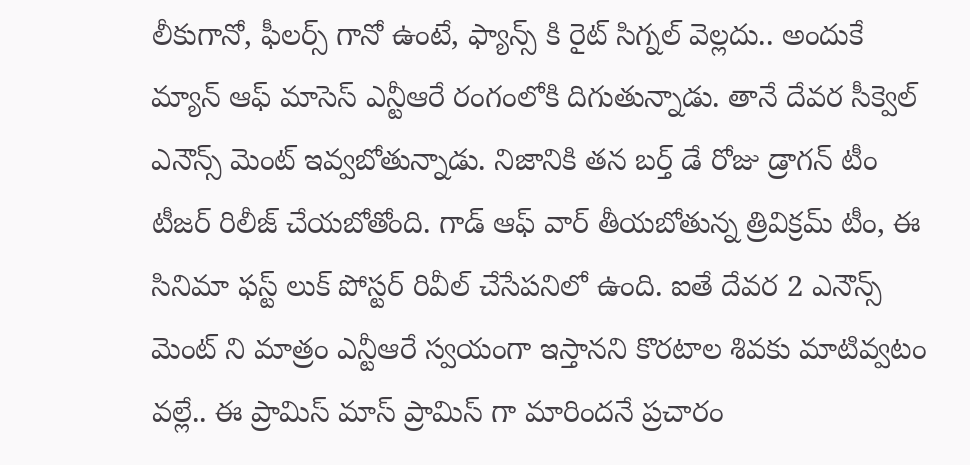లీకుగానో, ఫీలర్స్ గానో ఉంటే, ఫ్యాన్స్ కి రైట్ సిగ్నల్ వెల్లదు.. అందుకే మ్యాన్ ఆఫ్ మాసెస్ ఎన్టీఆరే రంగంలోకి దిగుతున్నాడు. తానే దేవర సీక్వెల్ ఎనౌన్స్ మెంట్ ఇవ్వబోతున్నాడు. నిజానికి తన బర్త్ డే రోజు డ్రాగన్ టీం టీజర్ రిలీజ్ చేయబోతోంది. గాడ్ ఆఫ్ వార్ తీయబోతున్న త్రివిక్రమ్ టీం, ఈ సినిమా ఫస్ట్ లుక్ పోస్టర్ రివీల్ చేసేపనిలో ఉంది. ఐతే దేవర 2 ఎనౌన్స్ మెంట్ ని మాత్రం ఎన్టీఆరే స్వయంగా ఇస్తానని కొరటాల శివకు మాటివ్వటం వల్లే.. ఈ ప్రామిస్ మాస్ ప్రామిస్ గా మారిందనే ప్రచారం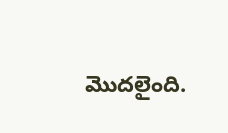మొదలైంది.